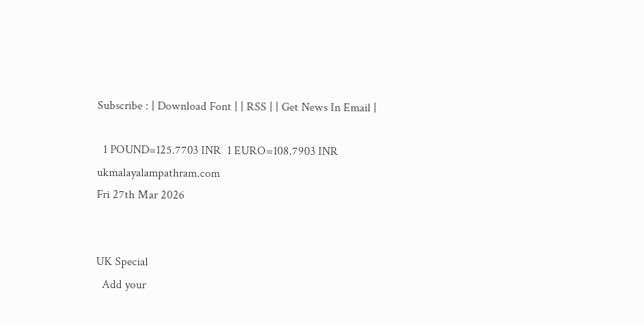Subscribe : | Download Font | | RSS | | Get News In Email |

  1 POUND=125.7703 INR  1 EURO=108.7903 INR
ukmalayalampathram.com
Fri 27th Mar 2026


UK Special
  Add your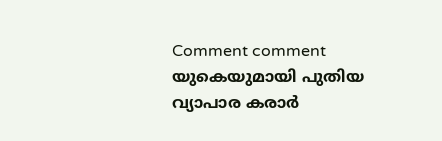Comment comment
യുകെയുമായി പുതിയ വ്യാപാര കരാര്‍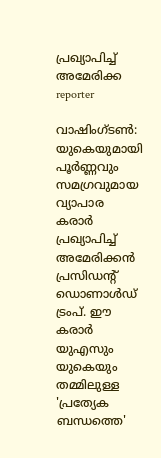പ്രഖ്യാപിച്ച് അമേരിക്ക
reporter

വാഷിംഗ്ടണ്‍: യുകെയുമായി പൂര്‍ണ്ണവും സമഗ്രവുമായ വ്യാപാര കരാര്‍ പ്രഖ്യാപിച്ച് അമേരിക്കന്‍ പ്രസിഡന്റ് ഡൊണാള്‍ഡ് ട്രംപ്. ഈ കരാര്‍ യുഎസും യുകെയും തമ്മിലുള്ള 'പ്രത്യേക ബന്ധത്തെ'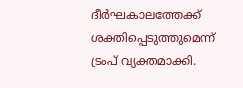ദീര്‍ഘകാലത്തേക്ക് ശക്തിപ്പെടുത്തുമെന്ന് ട്രംപ് വ്യക്തമാക്കി.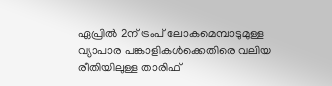ഏപ്രില്‍ 2ന് ട്രംപ് ലോകമെമ്പാടുമുള്ള വ്യാപാര പങ്കാളികള്‍ക്കെതിരെ വലിയ രീതിയിലുള്ള താരിഫ്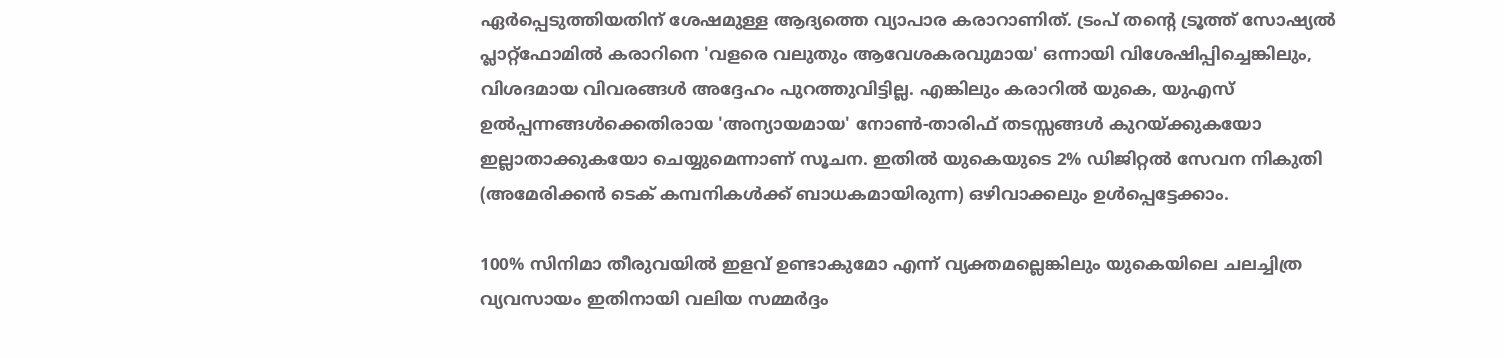ഏര്‍പ്പെടുത്തിയതിന് ശേഷമുള്ള ആദ്യത്തെ വ്യാപാര കരാറാണിത്. ട്രംപ് തന്റെ ട്രൂത്ത് സോഷ്യല്‍ പ്ലാറ്റ്ഫോമില്‍ കരാറിനെ 'വളരെ വലുതും ആവേശകരവുമായ' ഒന്നായി വിശേഷിപ്പിച്ചെങ്കിലും, വിശദമായ വിവരങ്ങള്‍ അദ്ദേഹം പുറത്തുവിട്ടില്ല. എങ്കിലും കരാറില്‍ യുകെ, യുഎസ് ഉല്‍പ്പന്നങ്ങള്‍ക്കെതിരായ 'അന്യായമായ' നോണ്‍-താരിഫ് തടസ്സങ്ങള്‍ കുറയ്ക്കുകയോ ഇല്ലാതാക്കുകയോ ചെയ്യുമെന്നാണ് സൂചന. ഇതില്‍ യുകെയുടെ 2% ഡിജിറ്റല്‍ സേവന നികുതി (അമേരിക്കന്‍ ടെക് കമ്പനികള്‍ക്ക് ബാധകമായിരുന്ന) ഒഴിവാക്കലും ഉള്‍പ്പെട്ടേക്കാം.

100% സിനിമാ തീരുവയില്‍ ഇളവ് ഉണ്ടാകുമോ എന്ന് വ്യക്തമല്ലെങ്കിലും യുകെയിലെ ചലച്ചിത്ര വ്യവസായം ഇതിനായി വലിയ സമ്മര്‍ദ്ദം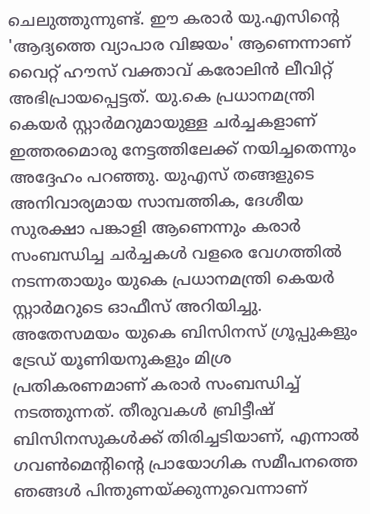ചെലുത്തുന്നുണ്ട്. ഈ കരാര്‍ യു.എസിന്റെ 'ആദ്യത്തെ വ്യാപാര വിജയം' ആണെന്നാണ് വൈറ്റ് ഹൗസ് വക്താവ് കരോലിന്‍ ലീവിറ്റ് അഭിപ്രായപ്പെട്ടത്. യു.കെ പ്രധാനമന്ത്രി കെയര്‍ സ്റ്റാര്‍മറുമായുള്ള ചര്‍ച്ചകളാണ് ഇത്തരമൊരു നേട്ടത്തിലേക്ക് നയിച്ചതെന്നും അദ്ദേഹം പറഞ്ഞു. യുഎസ് തങ്ങളുടെ അനിവാര്യമായ സാമ്പത്തിക, ദേശീയ സുരക്ഷാ പങ്കാളി ആണെന്നും കരാര്‍ സംബന്ധിച്ച ചര്‍ച്ചകള്‍ വളരെ വേഗത്തില്‍ നടന്നതായും യുകെ പ്രധാനമന്ത്രി കെയര്‍ സ്റ്റാര്‍മറുടെ ഓഫീസ് അറിയിച്ചു. അതേസമയം യുകെ ബിസിനസ് ഗ്രൂപ്പുകളും ട്രേഡ് യൂണിയനുകളും മിശ്ര പ്രതികരണമാണ് കരാര്‍ സംബന്ധിച്ച് നടത്തുന്നത്. തീരുവകള്‍ ബ്രിട്ടീഷ് ബിസിനസുകള്‍ക്ക് തിരിച്ചടിയാണ്, എന്നാല്‍ ഗവണ്‍മെന്റിന്റെ പ്രായോഗിക സമീപനത്തെ ഞങ്ങള്‍ പിന്തുണയ്ക്കുന്നുവെന്നാണ്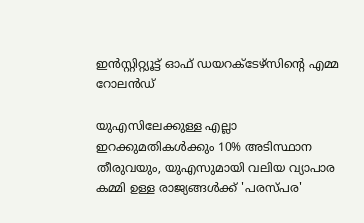ഇന്‍സ്റ്റിറ്റ്യൂട്ട് ഓഫ് ഡയറക്ടേഴ്സിന്റെ എമ്മ റോലന്‍ഡ്

യുഎസിലേക്കുള്ള എല്ലാ ഇറക്കുമതികള്‍ക്കും 10% അടിസ്ഥാന തീരുവയും, യുഎസുമായി വലിയ വ്യാപാര കമ്മി ഉള്ള രാജ്യങ്ങള്‍ക്ക് 'പരസ്പര'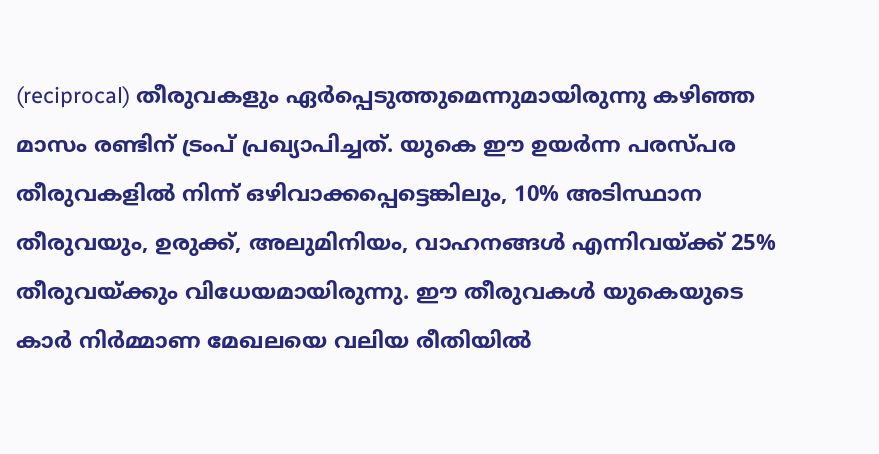(reciprocal) തീരുവകളും ഏര്‍പ്പെടുത്തുമെന്നുമായിരുന്നു കഴിഞ്ഞ മാസം രണ്ടിന് ട്രംപ് പ്രഖ്യാപിച്ചത്. യുകെ ഈ ഉയര്‍ന്ന പരസ്പര തീരുവകളില്‍ നിന്ന് ഒഴിവാക്കപ്പെട്ടെങ്കിലും, 10% അടിസ്ഥാന തീരുവയും, ഉരുക്ക്, അലുമിനിയം, വാഹനങ്ങള്‍ എന്നിവയ്ക്ക് 25% തീരുവയ്ക്കും വിധേയമായിരുന്നു. ഈ തീരുവകള്‍ യുകെയുടെ കാര്‍ നിര്‍മ്മാണ മേഖലയെ വലിയ രീതിയില്‍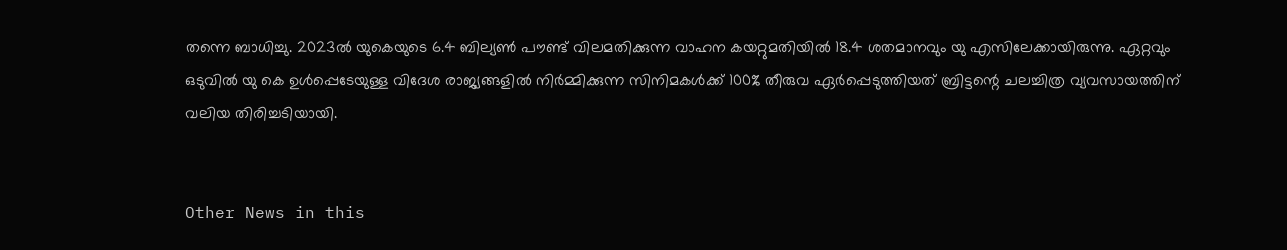തന്നെ ബാധിച്ചു. 2023ല്‍ യുകെയുടെ 6.4 ബില്യണ്‍ പൗണ്ട് വിലമതിക്കുന്ന വാഹന കയറ്റുമതിയില്‍ 18.4 ശതമാനവും യു എസിലേക്കായിരുന്നു. ഏറ്റവും ഒടുവില്‍ യു കെ ഉള്‍പ്പെടേയുള്ള വിദേശ രാജ്യങ്ങളില്‍ നിര്‍മ്മിക്കുന്ന സിനിമകള്‍ക്ക് 100% തീരുവ ഏര്‍പ്പെടുത്തിയത് ബ്രിട്ടന്റെ ചലച്ചിത്ര വ്യവസായത്തിന് വലിയ തിരിച്ചടിയായി.


Other News in this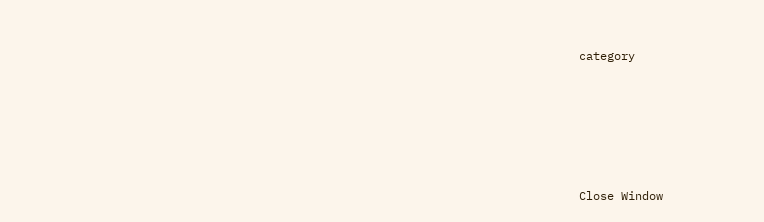category








Close Window